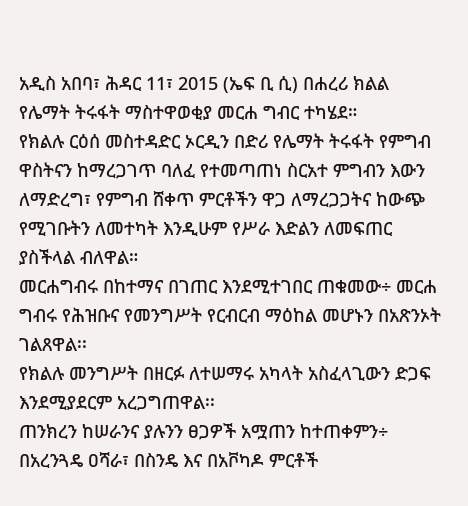አዲስ አበባ፣ ሕዳር 11፣ 2015 (ኤፍ ቢ ሲ) በሐረሪ ክልል የሌማት ትሩፋት ማስተዋወቂያ መርሐ ግብር ተካሄደ።
የክልሉ ርዕሰ መስተዳድር ኦርዲን በድሪ የሌማት ትሩፋት የምግብ ዋስትናን ከማረጋገጥ ባለፈ የተመጣጠነ ስርአተ ምግብን እውን ለማድረግ፣ የምግብ ሸቀጥ ምርቶችን ዋጋ ለማረጋጋትና ከውጭ የሚገቡትን ለመተካት እንዲሁም የሥራ እድልን ለመፍጠር ያስችላል ብለዋል።
መርሐግብሩ በከተማና በገጠር እንደሚተገበር ጠቁመው÷ መርሐ ግብሩ የሕዝቡና የመንግሥት የርብርብ ማዕከል መሆኑን በአጽንኦት ገልጸዋል፡፡
የክልሉ መንግሥት በዘርፉ ለተሠማሩ አካላት አስፈላጊውን ድጋፍ እንደሚያደርም አረጋግጠዋል፡፡
ጠንክረን ከሠራንና ያሉንን ፀጋዎች አሟጠን ከተጠቀምን÷ በአረንጓዴ ዐሻራ፣ በስንዴ እና በአቮካዶ ምርቶች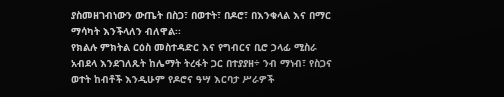ያስመዘገብነውን ውጤት በስጋ፣ በወተት፣ በዶሮ፣ በእንቁላል እና በማር ማሳካት እንችላለን ብለዋል፡፡
የክልሉ ምክትል ርዕስ መስተዳድር እና የግብርና ቢሮ ኃላፊ ሚስራ አብደላ እንደገለጹት ከሌማት ትረፋት ጋር በተያያዘ÷ ንብ ማነብ፣ የስጋና ወተት ከብቶች እንዲሁም የዶሮና ዓሣ እርባታ ሥራዎች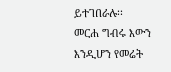ይተገበራሉ፡፡
መርሐ ግብሩ እውን እንዲሆን የመሬት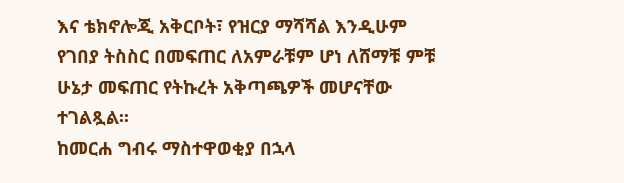እና ቴክኖሎጂ አቅርቦት፣ የዝርያ ማሻሻል እንዲሁም የገበያ ትስስር በመፍጠር ለአምራቹም ሆነ ለሸማቹ ምቹ ሁኔታ መፍጠር የትኩረት አቅጣጫዎች መሆናቸው ተገልጿል፡፡
ከመርሐ ግብሩ ማስተዋወቂያ በኋላ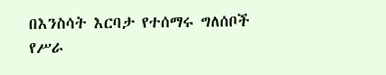በእንስሳት እርባታ የተሰማሩ ግለሰቦች የሥራ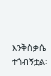እንቅስቃሴ ተጎብኝቷል፡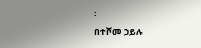፡
በተሾመ ኃይሉ